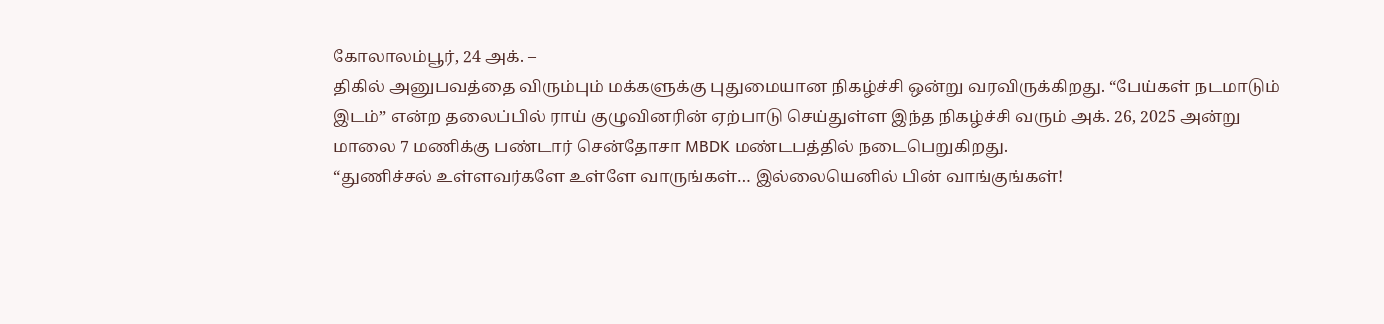கோலாலம்பூர், 24 அக். –
திகில் அனுபவத்தை விரும்பும் மக்களுக்கு புதுமையான நிகழ்ச்சி ஒன்று வரவிருக்கிறது. “பேய்கள் நடமாடும் இடம்” என்ற தலைப்பில் ராய் குழுவினரின் ஏற்பாடு செய்துள்ள இந்த நிகழ்ச்சி வரும் அக். 26, 2025 அன்று மாலை 7 மணிக்கு பண்டார் சென்தோசா MBDK மண்டபத்தில் நடைபெறுகிறது.
“துணிச்சல் உள்ளவர்களே உள்ளே வாருங்கள்… இல்லையெனில் பின் வாங்குங்கள்!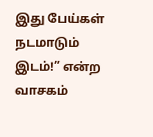இது பேய்கள் நடமாடும் இடம்!” என்ற வாசகம்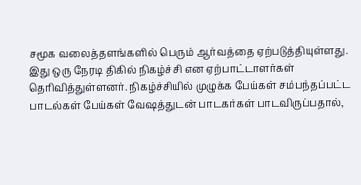சமூக வலைத்தளங்களில் பெரும் ஆர்வத்தை ஏற்படுத்தியுள்ளது.
இது ஒரு நேரடி திகில் நிகழ்ச்சி என ஏற்பாட்டாளர்கள் தெரிவித்துள்ளனர். நிகழ்ச்சியில் முழுக்க பேய்கள் சம்பந்தப்பட்ட பாடல்கள் பேய்கள் வேஷத்துடன் பாடகர்கள் பாடவிருப்பதால்,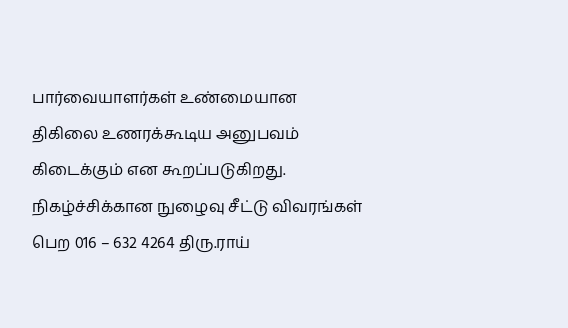பார்வையாளர்கள் உண்மையான திகிலை உணரக்கூடிய அனுபவம் கிடைக்கும் என கூறப்படுகிறது.
நிகழ்ச்சிக்கான நுழைவு சீட்டு விவரங்கள் பெற 016 – 632 4264 திரு.ராய்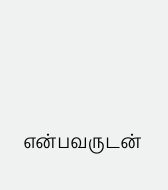என்பவருடன்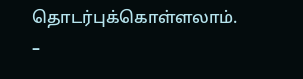தொடர்புக்கொள்ளலாம்.
–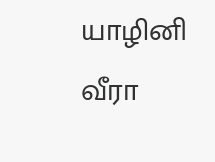யாழினி வீரா